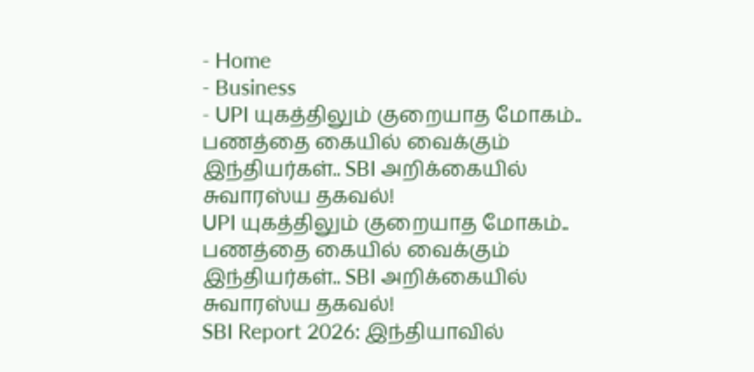- Home
- Business
- UPI யுகத்திலும் குறையாத மோகம்.. பணத்தை கையில் வைக்கும் இந்தியர்கள்.. SBI அறிக்கையில் சுவாரஸ்ய தகவல்!
UPI யுகத்திலும் குறையாத மோகம்.. பணத்தை கையில் வைக்கும் இந்தியர்கள்.. SBI அறிக்கையில் சுவாரஸ்ய தகவல்!
SBI Report 2026: இந்தியாவில்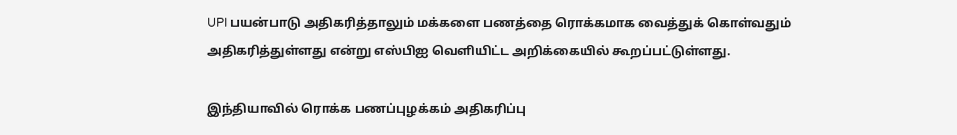UPI பயன்பாடு அதிகரித்தாலும் மக்களை பணத்தை ரொக்கமாக வைத்துக் கொள்வதும் அதிகரித்துள்ளது என்று எஸ்பிஐ வெளியிட்ட அறிக்கையில் கூறப்பட்டுள்ளது.

இந்தியாவில் ரொக்க பணப்புழக்கம் அதிகரிப்பு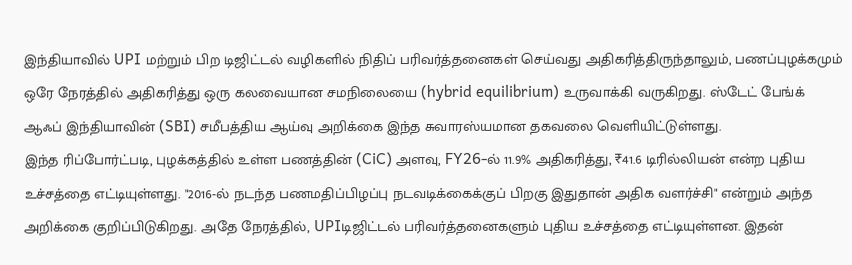இந்தியாவில் UPI மற்றும் பிற டிஜிட்டல் வழிகளில் நிதிப் பரிவர்த்தனைகள் செய்வது அதிகரித்திருந்தாலும், பணப்புழக்கமும் ஒரே நேரத்தில் அதிகரித்து ஒரு கலவையான சமநிலையை (hybrid equilibrium) உருவாக்கி வருகிறது. ஸ்டேட் பேங்க் ஆஃப் இந்தியாவின் (SBI) சமீபத்திய ஆய்வு அறிக்கை இந்த சுவாரஸ்யமான தகவலை வெளியிட்டுள்ளது.
இந்த ரிப்போர்ட்படி, புழக்கத்தில் உள்ள பணத்தின் (CiC) அளவு, FY26-ல் 11.9% அதிகரித்து, ₹41.6 டிரில்லியன் என்ற புதிய உச்சத்தை எட்டியுள்ளது. "2016-ல் நடந்த பணமதிப்பிழப்பு நடவடிக்கைக்குப் பிறகு இதுதான் அதிக வளர்ச்சி" என்றும் அந்த அறிக்கை குறிப்பிடுகிறது. அதே நேரத்தில், UPIடிஜிட்டல் பரிவர்த்தனைகளும் புதிய உச்சத்தை எட்டியுள்ளன. இதன்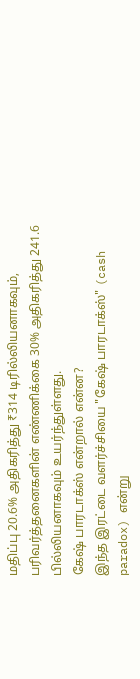மதிப்பு 20.6% அதிகரித்து ₹314 டிரில்லியனாகவும், பரிவர்த்தனைகளின் எண்ணிக்கை 30% அதிகரித்து 241.6 பில்லியனாகவும் உயர்ந்துள்ளது.
கேஷ் பாரடாக்ஸ் என்றால் என்ன?
இந்த இரட்டை வளர்ச்சியை "கேஷ் பாரடாக்ஸ்" (cash paradox) என்று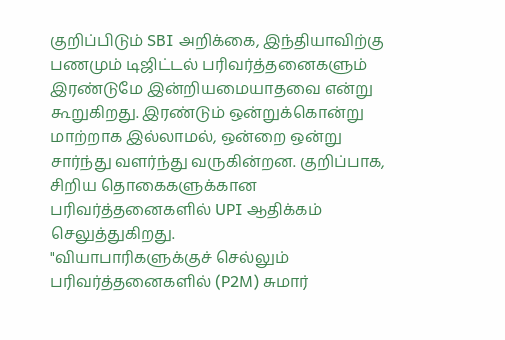குறிப்பிடும் SBI அறிக்கை, இந்தியாவிற்கு பணமும் டிஜிட்டல் பரிவர்த்தனைகளும் இரண்டுமே இன்றியமையாதவை என்று கூறுகிறது. இரண்டும் ஒன்றுக்கொன்று மாற்றாக இல்லாமல், ஒன்றை ஒன்று சார்ந்து வளர்ந்து வருகின்றன. குறிப்பாக, சிறிய தொகைகளுக்கான பரிவர்த்தனைகளில் UPI ஆதிக்கம் செலுத்துகிறது.
"வியாபாரிகளுக்குச் செல்லும் பரிவர்த்தனைகளில் (P2M) சுமார்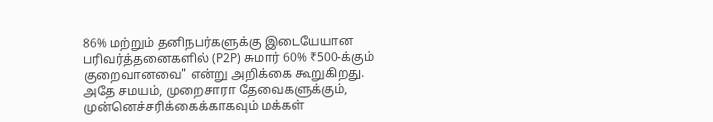86% மற்றும் தனிநபர்களுக்கு இடையேயான பரிவர்த்தனைகளில் (P2P) சுமார் 60% ₹500-க்கும் குறைவானவை" என்று அறிக்கை கூறுகிறது. அதே சமயம், முறைசாரா தேவைகளுக்கும், முன்னெச்சரிக்கைக்காகவும் மக்கள்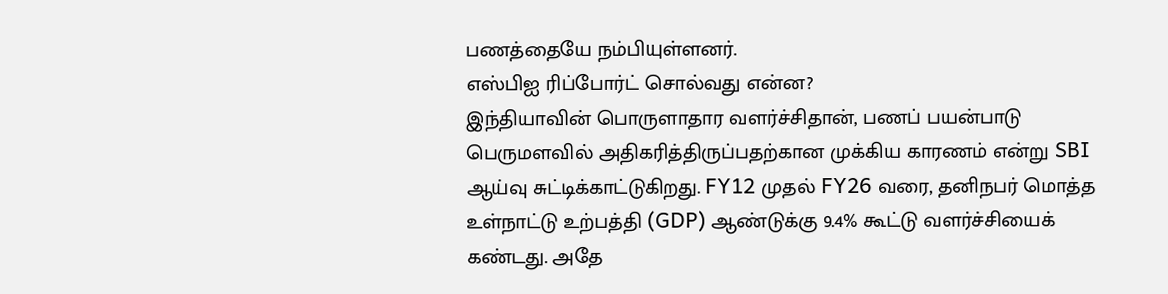பணத்தையே நம்பியுள்ளனர்.
எஸ்பிஐ ரிப்போர்ட் சொல்வது என்ன?
இந்தியாவின் பொருளாதார வளர்ச்சிதான், பணப் பயன்பாடு பெருமளவில் அதிகரித்திருப்பதற்கான முக்கிய காரணம் என்று SBI ஆய்வு சுட்டிக்காட்டுகிறது. FY12 முதல் FY26 வரை, தனிநபர் மொத்த உள்நாட்டு உற்பத்தி (GDP) ஆண்டுக்கு 9.4% கூட்டு வளர்ச்சியைக் கண்டது. அதே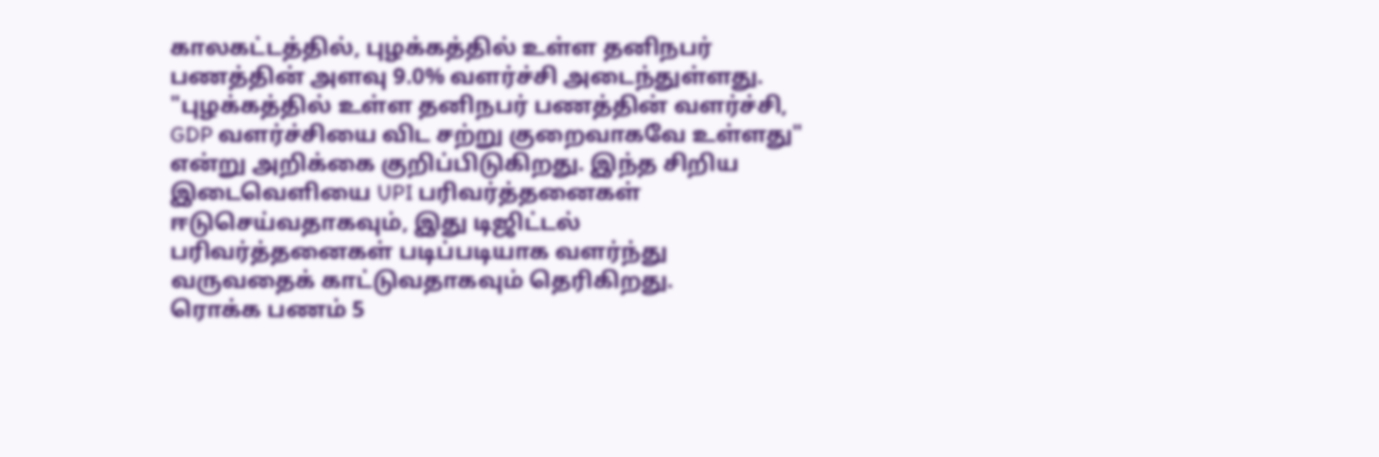காலகட்டத்தில், புழக்கத்தில் உள்ள தனிநபர் பணத்தின் அளவு 9.0% வளர்ச்சி அடைந்துள்ளது.
"புழக்கத்தில் உள்ள தனிநபர் பணத்தின் வளர்ச்சி, GDP வளர்ச்சியை விட சற்று குறைவாகவே உள்ளது" என்று அறிக்கை குறிப்பிடுகிறது. இந்த சிறிய இடைவெளியை UPI பரிவர்த்தனைகள் ஈடுசெய்வதாகவும், இது டிஜிட்டல் பரிவர்த்தனைகள் படிப்படியாக வளர்ந்து வருவதைக் காட்டுவதாகவும் தெரிகிறது.
ரொக்க பணம் 5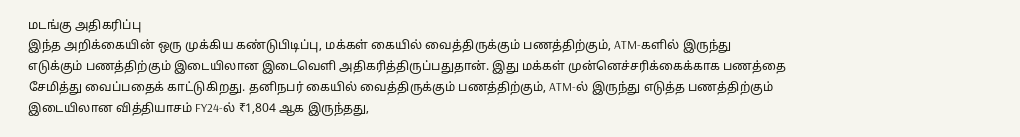மடங்கு அதிகரிப்பு
இந்த அறிக்கையின் ஒரு முக்கிய கண்டுபிடிப்பு, மக்கள் கையில் வைத்திருக்கும் பணத்திற்கும், ATM-களில் இருந்து எடுக்கும் பணத்திற்கும் இடையிலான இடைவெளி அதிகரித்திருப்பதுதான். இது மக்கள் முன்னெச்சரிக்கைக்காக பணத்தை சேமித்து வைப்பதைக் காட்டுகிறது. தனிநபர் கையில் வைத்திருக்கும் பணத்திற்கும், ATM-ல் இருந்து எடுத்த பணத்திற்கும் இடையிலான வித்தியாசம் FY24-ல் ₹1,804 ஆக இருந்தது,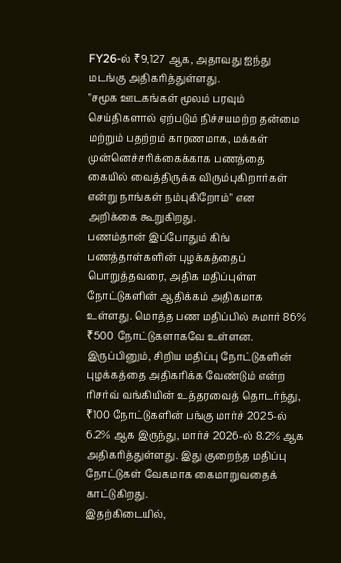FY26-ல் ₹9,127 ஆக, அதாவது ஐந்து மடங்கு அதிகரித்துள்ளது.
"சமூக ஊடகங்கள் மூலம் பரவும் செய்திகளால் ஏற்படும் நிச்சயமற்ற தன்மை மற்றும் பதற்றம் காரணமாக, மக்கள் முன்னெச்சரிக்கைக்காக பணத்தை கையில் வைத்திருக்க விரும்புகிறார்கள் என்று நாங்கள் நம்புகிறோம்" என அறிக்கை கூறுகிறது.
பணம்தான் இப்போதும் கிங்
பணத்தாள்களின் புழக்கத்தைப் பொறுத்தவரை, அதிக மதிப்புள்ள நோட்டுகளின் ஆதிக்கம் அதிகமாக உள்ளது. மொத்த பண மதிப்பில் சுமார் 86% ₹500 நோட்டுகளாகவே உள்ளன. இருப்பினும், சிறிய மதிப்பு நோட்டுகளின் புழக்கத்தை அதிகரிக்க வேண்டும் என்ற ரிசர்வ் வங்கியின் உத்தரவைத் தொடர்ந்து, ₹100 நோட்டுகளின் பங்கு மார்ச் 2025-ல் 6.2% ஆக இருந்து, மார்ச் 2026-ல் 8.2% ஆக அதிகரித்துள்ளது. இது குறைந்த மதிப்பு நோட்டுகள் வேகமாக கைமாறுவதைக் காட்டுகிறது.
இதற்கிடையில்,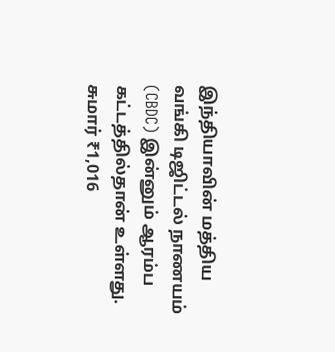இந்தியாவின் மத்திய வங்கி டிஜிட்டல் நாணயம் (CBDC) இன்னும் ஆரம்ப கட்டத்தில்தான் உள்ளது. சுமார் ₹1,016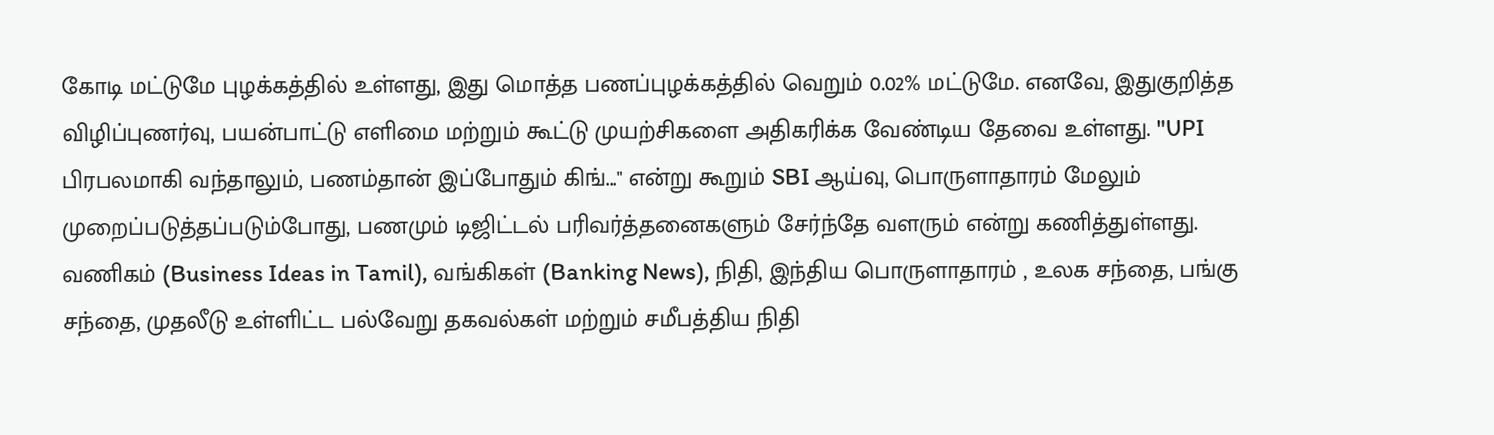கோடி மட்டுமே புழக்கத்தில் உள்ளது, இது மொத்த பணப்புழக்கத்தில் வெறும் 0.02% மட்டுமே. எனவே, இதுகுறித்த விழிப்புணர்வு, பயன்பாட்டு எளிமை மற்றும் கூட்டு முயற்சிகளை அதிகரிக்க வேண்டிய தேவை உள்ளது. "UPI பிரபலமாகி வந்தாலும், பணம்தான் இப்போதும் கிங்..." என்று கூறும் SBI ஆய்வு, பொருளாதாரம் மேலும் முறைப்படுத்தப்படும்போது, பணமும் டிஜிட்டல் பரிவர்த்தனைகளும் சேர்ந்தே வளரும் என்று கணித்துள்ளது.
வணிகம் (Business Ideas in Tamil), வங்கிகள் (Banking News), நிதி, இந்திய பொருளாதாரம் , உலக சந்தை, பங்கு சந்தை, முதலீடு உள்ளிட்ட பல்வேறு தகவல்கள் மற்றும் சமீபத்திய நிதி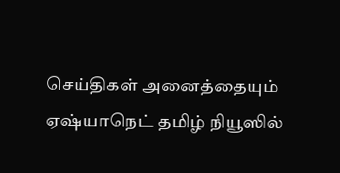செய்திகள் அனைத்தையும் ஏஷ்யாநெட் தமிழ் நியூஸில்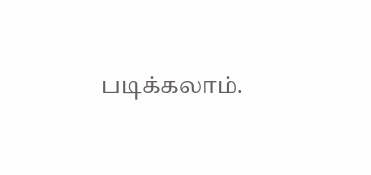படிக்கலாம்.